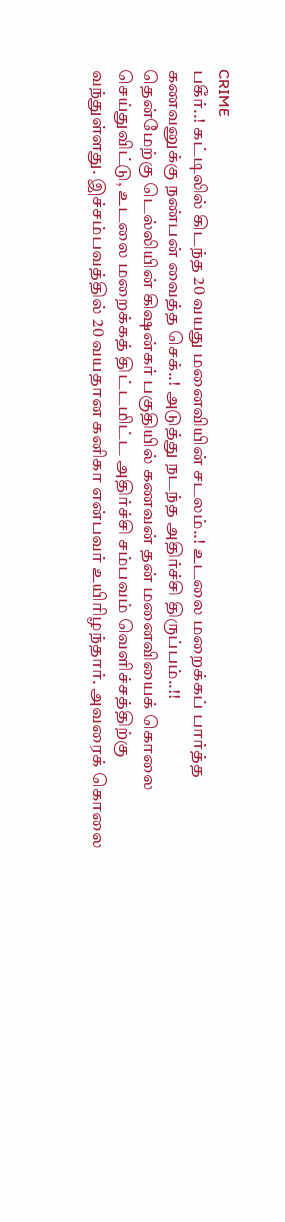CRIME
பகீர்..! கட்டிலில் கிடந்த 20 வயது மனைவியின் சடலம்..! உடலை மறைக்கப் பார்த்த கணவனுக்கு நண்பன் வைத்த செக்..! அடுத்து நடந்த அதிர்ச்சி திருப்பம்..!!
தென்மேற்கு டெல்லியின் கிஷன்கர் பகுதியில் கணவன் தன் மனைவியைக் கொலை செய்துவிட்டு, உடலை மறைக்கத் திட்டமிட்ட அதிர்ச்சி சம்பவம் வெளிச்சத்திற்கு வந்துள்ளது. இச்சம்பவத்தில் 20 வயதான கனிகா என்பவர் உயிரிழந்தார். அவரைக் கொலை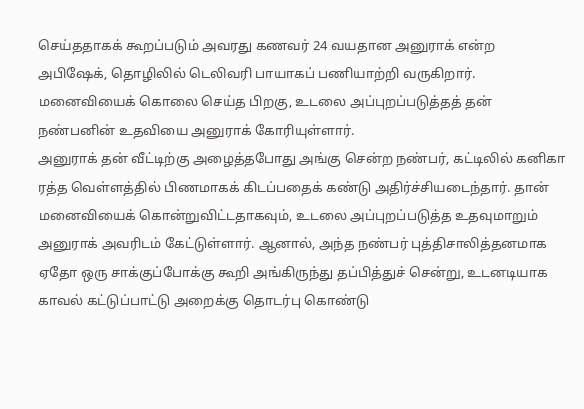செய்ததாகக் கூறப்படும் அவரது கணவர் 24 வயதான அனுராக் என்ற அபிஷேக், தொழிலில் டெலிவரி பாயாகப் பணியாற்றி வருகிறார். மனைவியைக் கொலை செய்த பிறகு, உடலை அப்புறப்படுத்தத் தன் நண்பனின் உதவியை அனுராக் கோரியுள்ளார்.
அனுராக் தன் வீட்டிற்கு அழைத்தபோது அங்கு சென்ற நண்பர், கட்டிலில் கனிகா ரத்த வெள்ளத்தில் பிணமாகக் கிடப்பதைக் கண்டு அதிர்ச்சியடைந்தார். தான் மனைவியைக் கொன்றுவிட்டதாகவும், உடலை அப்புறப்படுத்த உதவுமாறும் அனுராக் அவரிடம் கேட்டுள்ளார். ஆனால், அந்த நண்பர் புத்திசாலித்தனமாக ஏதோ ஒரு சாக்குப்போக்கு கூறி அங்கிருந்து தப்பித்துச் சென்று, உடனடியாக காவல் கட்டுப்பாட்டு அறைக்கு தொடர்பு கொண்டு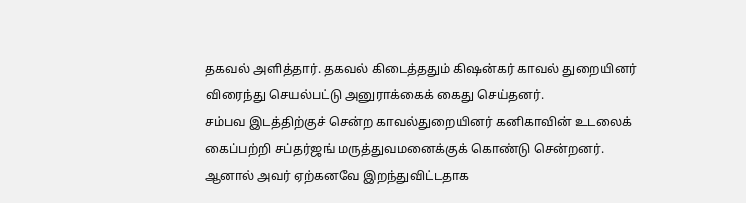தகவல் அளித்தார். தகவல் கிடைத்ததும் கிஷன்கர் காவல் துறையினர் விரைந்து செயல்பட்டு அனுராக்கைக் கைது செய்தனர்.
சம்பவ இடத்திற்குச் சென்ற காவல்துறையினர் கனிகாவின் உடலைக் கைப்பற்றி சப்தர்ஜங் மருத்துவமனைக்குக் கொண்டு சென்றனர். ஆனால் அவர் ஏற்கனவே இறந்துவிட்டதாக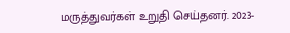மருத்துவர்கள் உறுதி செய்தனர். 2023-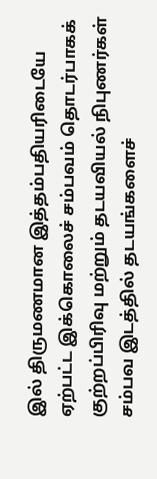இல் திருமணமான இத்தம்பதியரிடையே ஏற்பட்ட இக்கொலைச் சம்பவம் தொடர்பாகக் குற்றப்பிரிவு மற்றும் தடயவியல் நிபுணர்கள் சம்பவ இடத்தில் தடயங்களைச்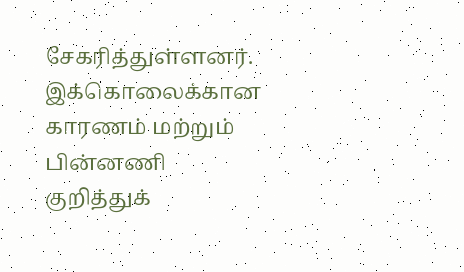சேகரித்துள்ளனர். இக்கொலைக்கான காரணம் மற்றும் பின்னணி குறித்துக்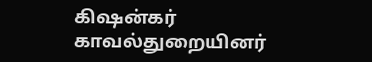கிஷன்கர் காவல்துறையினர்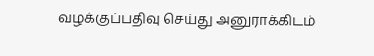வழக்குப்பதிவு செய்து அனுராக்கிடம்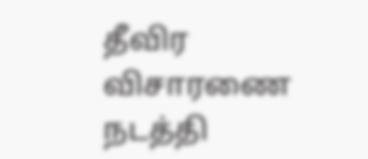தீவிர விசாரணை நடத்தி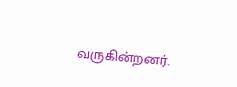வருகின்றனர்.